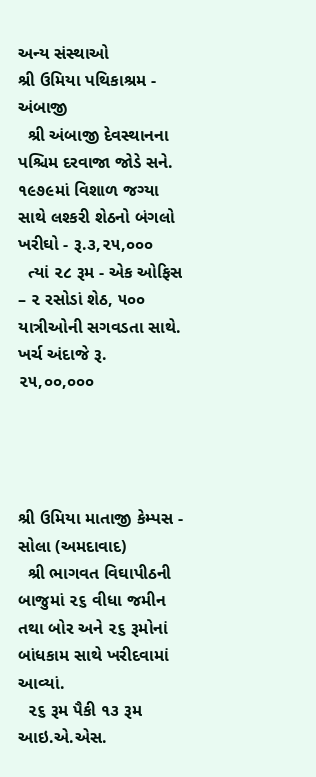અન્ય સંસ્થાઓ
શ્રી ઉમિયા પથિકાશ્રમ - અંબાજી
  શ્રી અંબાજી દેવસ્થાનના પશ્ચિમ દરવાજા જોડે સને. ૧૯૭૯માં વિશાળ જગ્યા સાથે લશ્કરી શેઠનો બંગલો ખરીઘો - રૂ.૩,૨૫,૦૦૦
  ત્યાં ૨૮ રૂમ - એક ઓફિસ – ૨ રસોડાં શેઠ, ૫૦૦ યાત્રીઓની સગવડતા સાથે. ખર્ચ અંદાજે રૂ. ૨૫,૦૦,૦૦૦




શ્રી ઉમિયા માતાજી કેમ્પસ - સોલા (અમદાવાદ)
  શ્રી ભાગવત વિઘાપીઠની બાજુમાં ૨૬ વીધા જમીન તથા બોર અને ૨૬ રૂમોનાં બાંધકામ સાથે ખરીદવામાં આવ્યાં.
  ૨૬ રૂમ પૈકી ૧૩ રૂમ આઇ.એ.એસ.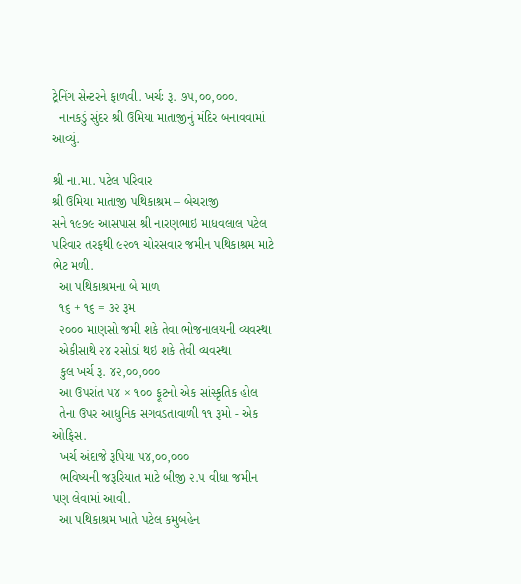ટ્રેનિંગ સેન્ટરને ફાળવી. ખર્ચઃ રૂ. ૭૫,૦૦,૦૦૦.
  નાનકડું સુંદર શ્રી ઉમિયા માતાજીનું મંદિર બનાવવામાં આવ્યું.

શ્રી ના.મા. પટેલ પરિવાર
શ્રી ઉમિયા માતાજી પથિકાશ્રમ – બેચરાજી
સને ૧૯૭૯ આસપાસ શ્રી નારણભાઇ માધવલાલ પટેલ પરિવાર તરફથી ૯૨૦૧ ચોરસવાર જમીન પથિકાશ્રમ માટે ભેટ મળી.
  આ પથિકાશ્રમના બે માળ
  ૧૬ + ૧૬ = ૩૨ રૂમ
  ૨૦૦૦ માણસો જમી શકે તેવા ભોજનાલયની વ્યવસ્થા
  એકીસાથે ૨૪ રસોડાં થઇ શકે તેવી વ્યવસ્થા
  કુલ ખર્ચ રૂ. ૪૨,૦૦,૦૦૦
  આ ઉપરાંત ૫૪ × ૧૦૦ ફૂટનો એક સાંસ્કૃતિક હોલ
  તેના ઉપર આધુનિક સગવડતાવાળી ૧૧ રૂમો - એક ઓફિસ.
  ખર્ચ અંદાજે રૂપિયા ૫૪,૦૦,૦૦૦
  ભવિષ્યની જરૂરિયાત માટે બીજી ૨.૫ વીધા જમીન પણ લેવામાં આવી.
  આ પથિકાશ્રમ ખાતે પટેલ કમુબહેન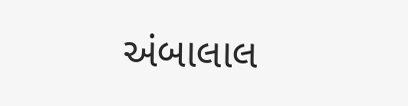અંબાલાલ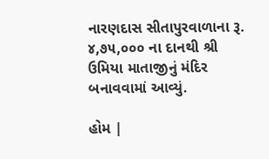નારણદાસ સીતાપુરવાળાના રૂ. ૪,૭૫,૦૦૦ ના દાનથી શ્રી ઉમિયા માતાજીનું મંદિર બનાવવામાં આવ્યું.

હોમ |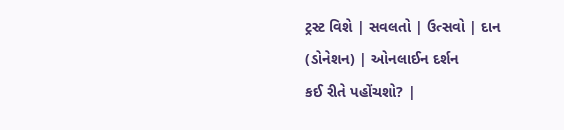ટ્રસ્ટ વિશે | સવલતો | ઉત્સવો | દાન (ડોનેશન) | ઓનલાઈન દર્શન
કઈ રીતે પહોંચશો? |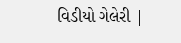વિડીયો ગેલેરી |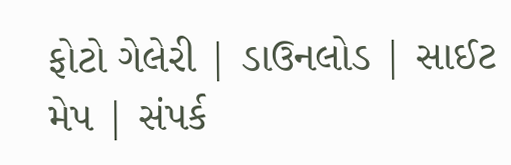ફોટો ગેલેરી | ડાઉનલોડ | સાઈટ મેપ | સંપર્ક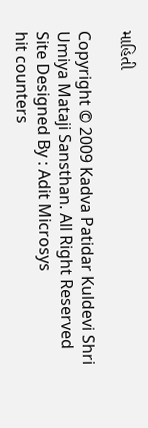માહિતી

Copyright © 2009 Kadva Patidar Kuldevi Shri Umiya Mataji Sansthan. All Right Reserved
Site Designed By : Adit Microsys
hit counters